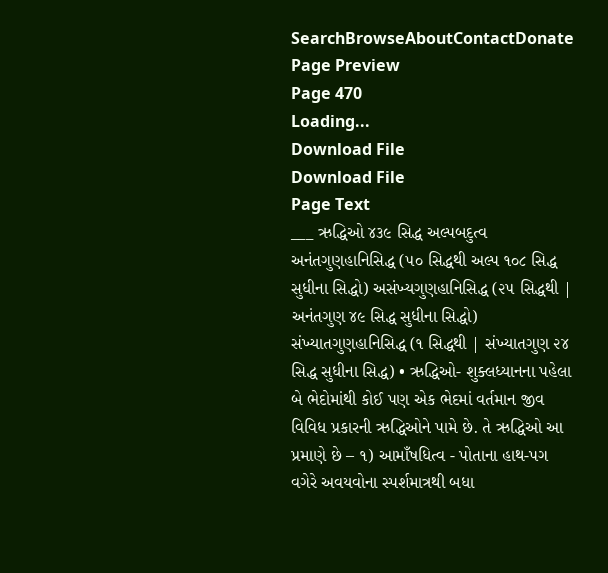SearchBrowseAboutContactDonate
Page Preview
Page 470
Loading...
Download File
Download File
Page Text
___ ઋદ્ધિઓ ૪૩૯ સિદ્ધ અલ્પબદુત્વ અનંતગુણહાનિસિદ્ધ (૫૦ સિદ્ધથી અલ્પ ૧૦૮ સિદ્ધ સુધીના સિદ્ધો) અસંખ્યગુણહાનિસિદ્ધ (૨૫ સિદ્ધથી | અનંતગુણ ૪૯ સિદ્ધ સુધીના સિદ્ધો) સંખ્યાતગુણહાનિસિદ્ધ (૧ સિદ્ધથી | સંખ્યાતગુણ ૨૪ સિદ્ધ સુધીના સિદ્ધ) • ઋદ્ધિઓ- શુક્લધ્યાનના પહેલા બે ભેદોમાંથી કોઈ પણ એક ભેદમાં વર્તમાન જીવ વિવિધ પ્રકારની ઋદ્ધિઓને પામે છે. તે ઋદ્ધિઓ આ પ્રમાણે છે – ૧) આમાઁષધિત્વ - પોતાના હાથ-પગ વગેરે અવયવોના સ્પર્શમાત્રથી બધા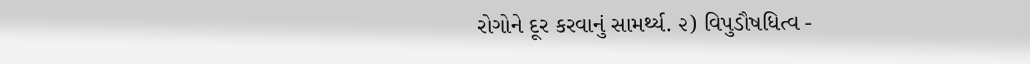રોગોને દૂર કરવાનું સામર્થ્ય. ૨) વિપુડૌષધિત્વ -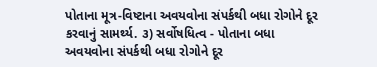પોતાના મૂત્ર-વિષ્ટાના અવયવોના સંપર્કથી બધા રોગોને દૂર કરવાનું સામર્થ્ય. ૩) સર્વોષધિત્વ - પોતાના બધા અવયવોના સંપર્કથી બધા રોગોને દૂર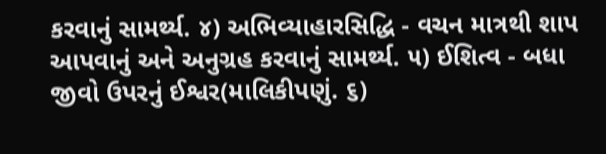કરવાનું સામર્થ્ય. ૪) અભિવ્યાહારસિદ્ધિ - વચન માત્રથી શાપ આપવાનું અને અનુગ્રહ કરવાનું સામર્થ્ય. ૫) ઈશિત્વ - બધા જીવો ઉપરનું ઈશ્વર(માલિકીપણું. ૬)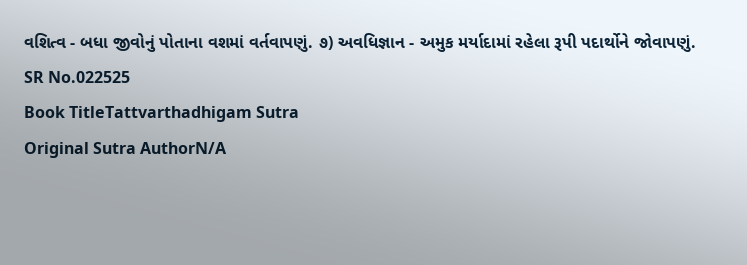વશિત્વ - બધા જીવોનું પોતાના વશમાં વર્તવાપણું. ૭) અવધિજ્ઞાન - અમુક મર્યાદામાં રહેલા રૂપી પદાર્થોને જોવાપણું.
SR No.022525
Book TitleTattvarthadhigam Sutra
Original Sutra AuthorN/A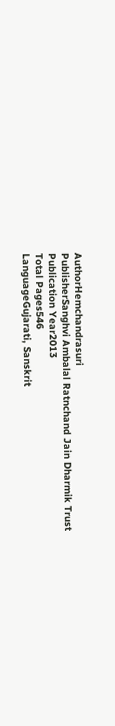AuthorHemchandrasuri
PublisherSanghvi Ambalal Ratnchand Jain Dharmik Trust
Publication Year2013
Total Pages546
LanguageGujarati, Sanskrit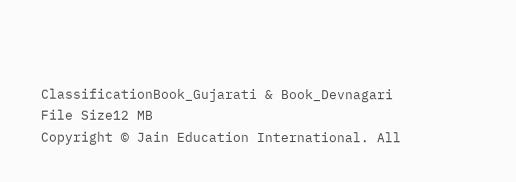ClassificationBook_Gujarati & Book_Devnagari
File Size12 MB
Copyright © Jain Education International. All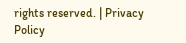rights reserved. | Privacy Policy